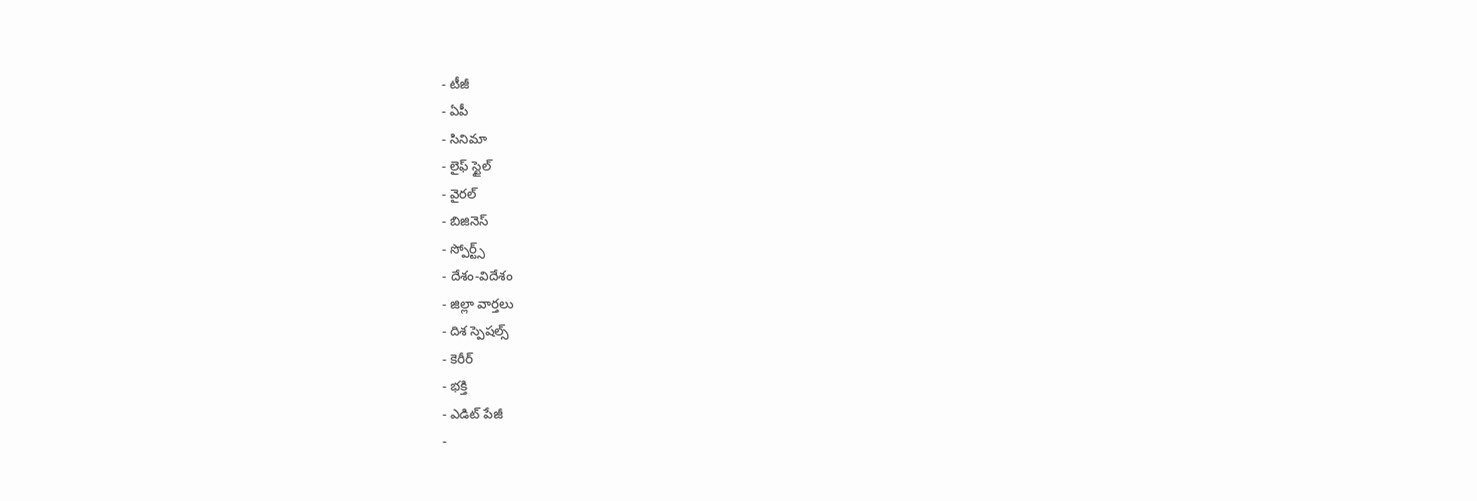- టీజీ
- ఏపీ
- సినిమా
- లైఫ్ స్టైల్
- వైరల్
- బిజినెస్
- స్పోర్ట్స్
- దేశం-విదేశం
- జిల్లా వార్తలు
- దిశ స్పెషల్స్
- కెరీర్
- భక్తి
- ఎడిట్ పేజీ
-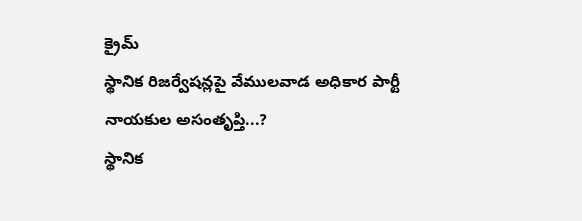క్రైమ్
స్థానిక రిజర్వేషన్లపై వేములవాడ అధికార పార్టీ నాయకుల అసంతృప్తి...?
స్థానిక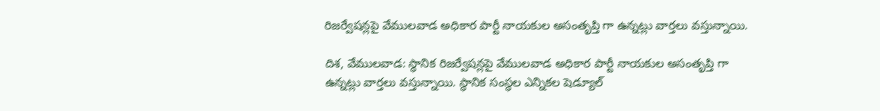రిజర్వేషన్లపై వేములవాడ అధికార పార్టీ నాయకుల అసంతృప్తి గా ఉన్నట్లు వార్తలు వస్తున్నాయి.

దిశ, వేములవాడ: స్థానిక రిజర్వేషన్లపై వేములవాడ అధికార పార్టీ నాయకుల అసంతృప్తి గా ఉన్నట్లు వార్తలు వస్తున్నాయి. స్థానిక సంస్థల ఎన్నికల షెడ్యూల్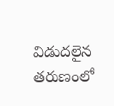విడుదలైన తరుణంలో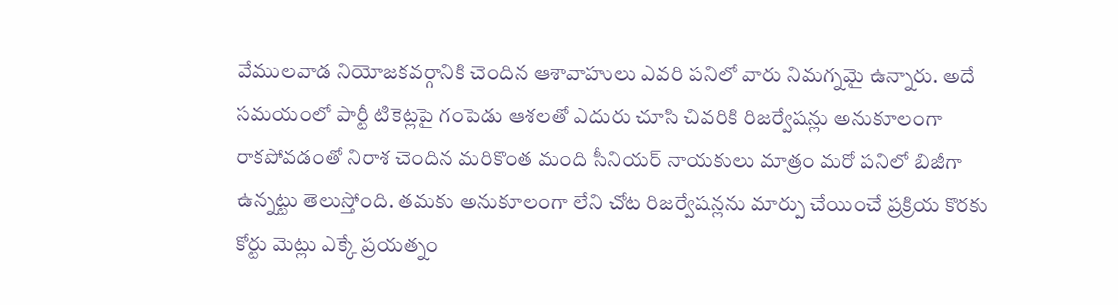వేములవాడ నియోజకవర్గానికి చెందిన ఆశావాహులు ఎవరి పనిలో వారు నిమగ్నమై ఉన్నారు. అదే సమయంలో పార్టీ టికెట్లపై గంపెడు ఆశలతో ఎదురు చూసి చివరికి రిజర్వేషన్లు అనుకూలంగా రాకపోవడంతో నిరాశ చెందిన మరికొంత మంది సీనియర్ నాయకులు మాత్రం మరో పనిలో బిజీగా ఉన్నట్టు తెలుస్తోంది. తమకు అనుకూలంగా లేని చోట రిజర్వేషన్లను మార్పు చేయించే ప్రక్రియ కొరకు కోర్టు మెట్లు ఎక్కే ప్రయత్నం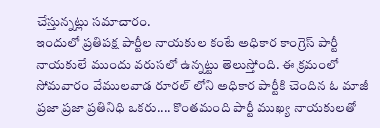చేస్తున్నట్లు సమాచారం.
ఇందులో ప్రతిపక్ష పార్టీల నాయకుల కంటే అధికార కాంగ్రెస్ పార్టీ నాయకులే ముందు వరుసలో ఉన్నట్టు తెలుస్తోంది. ఈ క్రమంలో సోమవారం వేములవాడ రూరల్ లోని అధికార పార్టీకి చెందిన ఓ మాజీ ప్రజా ప్రజా ప్రతినిధి ఒకరు.... కొంతమంది పార్టీ ముఖ్య నాయకులతో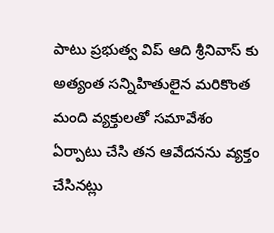పాటు ప్రభుత్వ విప్ ఆది శ్రీనివాస్ కు అత్యంత సన్నిహితులైన మరికొంత మంది వ్యక్తులతో సమావేశం ఏర్పాటు చేసి తన ఆవేదనను వ్యక్తం చేసినట్లు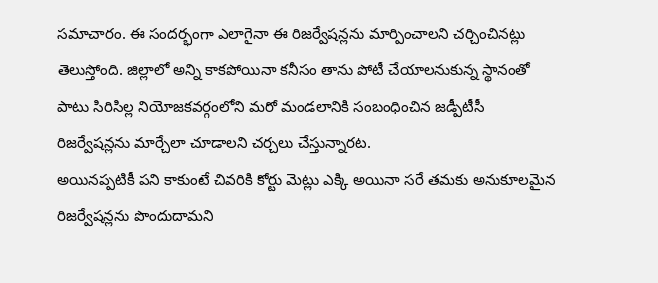సమాచారం. ఈ సందర్భంగా ఎలాగైనా ఈ రిజర్వేషన్లను మార్పించాలని చర్చించినట్లు తెలుస్తోంది. జిల్లాలో అన్ని కాకపోయినా కనీసం తాను పోటీ చేయాలనుకున్న స్థానంతో పాటు సిరిసిల్ల నియోజకవర్గంలోని మరో మండలానికి సంబంధించిన జడ్పీటీసీ రిజర్వేషన్లను మార్చేలా చూడాలని చర్చలు చేస్తున్నారట.
అయినప్పటికీ పని కాకుంటే చివరికి కోర్టు మెట్లు ఎక్కి అయినా సరే తమకు అనుకూలమైన రిజర్వేషన్లను పొందుదామని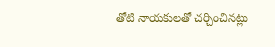తోటి నాయకులతో చర్చించినట్లు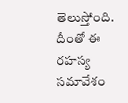తెలుస్తోంది. దీంతో ఈ రహస్య సమావేశం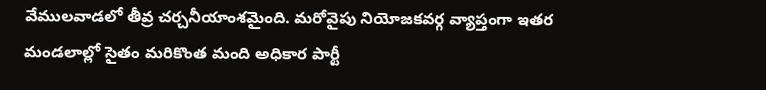వేములవాడలో తీవ్ర చర్చనీయాంశమైంది. మరోవైపు నియోజకవర్గ వ్యాప్తంగా ఇతర మండలాల్లో సైతం మరికొంత మంది అధికార పార్టీ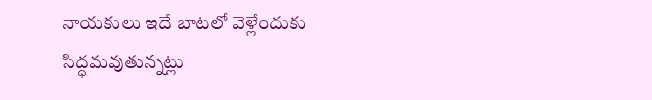నాయకులు ఇదే బాటలో వెళ్లేందుకు సిద్ధమవుతున్నట్లు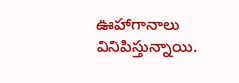ఊహాగానాలు వినిపిస్తున్నాయి.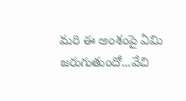మరి ఈ అంశంపై ఏమి జరుగుతుందో...వేచి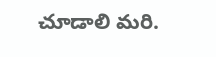చూడాలి మరి.